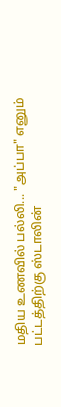மதிய உணவில் பல்லி... "அப்பா" எனும் பட்டத்திற்கு ஸ்டாலின்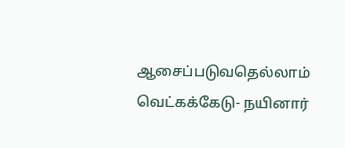ஆசைப்படுவதெல்லாம் வெட்கக்கேடு- நயினார்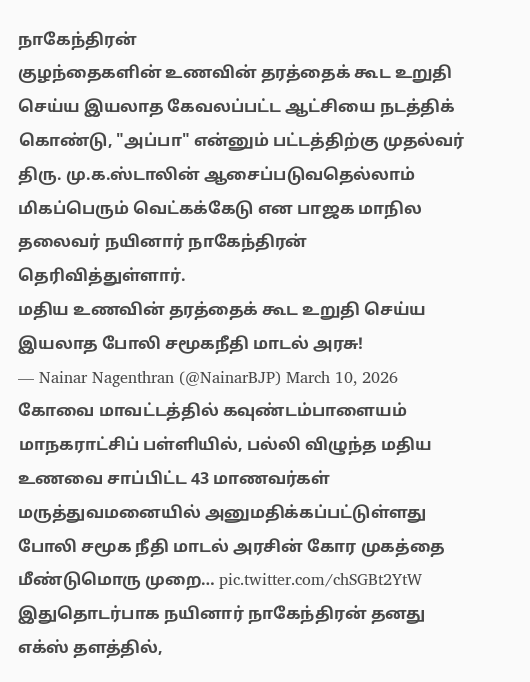நாகேந்திரன்
குழந்தைகளின் உணவின் தரத்தைக் கூட உறுதி செய்ய இயலாத கேவலப்பட்ட ஆட்சியை நடத்திக் கொண்டு, "அப்பா" என்னும் பட்டத்திற்கு முதல்வர் திரு. மு.க.ஸ்டாலின் ஆசைப்படுவதெல்லாம் மிகப்பெரும் வெட்கக்கேடு என பாஜக மாநில தலைவர் நயினார் நாகேந்திரன் தெரிவித்துள்ளார்.
மதிய உணவின் தரத்தைக் கூட உறுதி செய்ய இயலாத போலி சமூகநீதி மாடல் அரசு!
— Nainar Nagenthran (@NainarBJP) March 10, 2026
கோவை மாவட்டத்தில் கவுண்டம்பாளையம் மாநகராட்சிப் பள்ளியில், பல்லி விழுந்த மதிய உணவை சாப்பிட்ட 43 மாணவர்கள் மருத்துவமனையில் அனுமதிக்கப்பட்டுள்ளது போலி சமூக நீதி மாடல் அரசின் கோர முகத்தை மீண்டுமொரு முறை… pic.twitter.com/chSGBt2YtW
இதுதொடர்பாக நயினார் நாகேந்திரன் தனது எக்ஸ் தளத்தில்,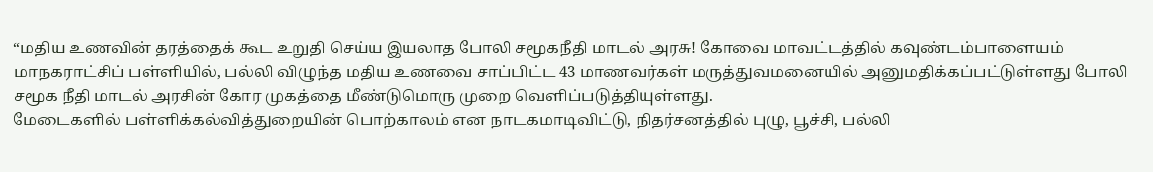“மதிய உணவின் தரத்தைக் கூட உறுதி செய்ய இயலாத போலி சமூகநீதி மாடல் அரசு! கோவை மாவட்டத்தில் கவுண்டம்பாளையம் மாநகராட்சிப் பள்ளியில், பல்லி விழுந்த மதிய உணவை சாப்பிட்ட 43 மாணவர்கள் மருத்துவமனையில் அனுமதிக்கப்பட்டுள்ளது போலி சமூக நீதி மாடல் அரசின் கோர முகத்தை மீண்டுமொரு முறை வெளிப்படுத்தியுள்ளது.
மேடைகளில் பள்ளிக்கல்வித்துறையின் பொற்காலம் என நாடகமாடிவிட்டு, நிதர்சனத்தில் புழு, பூச்சி, பல்லி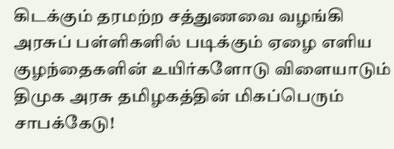கிடக்கும் தரமற்ற சத்துணவை வழங்கி அரசுப் பள்ளிகளில் படிக்கும் ஏழை எளிய குழந்தைகளின் உயிர்களோடு விளையாடும் திமுக அரசு தமிழகத்தின் மிகப்பெரும் சாபக்கேடு!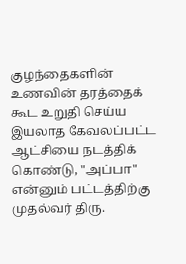குழந்தைகளின் உணவின் தரத்தைக் கூட உறுதி செய்ய இயலாத கேவலப்பட்ட ஆட்சியை நடத்திக் கொண்டு, "அப்பா" என்னும் பட்டத்திற்கு முதல்வர் திரு.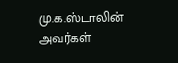மு.க.ஸ்டாலின் அவர்கள்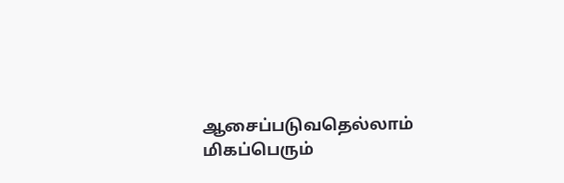ஆசைப்படுவதெல்லாம் மிகப்பெரும்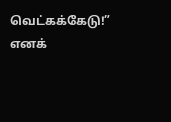வெட்கக்கேடு!” எனக்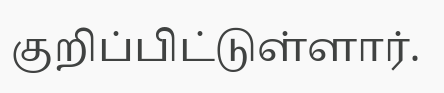குறிப்பிட்டுள்ளார்.